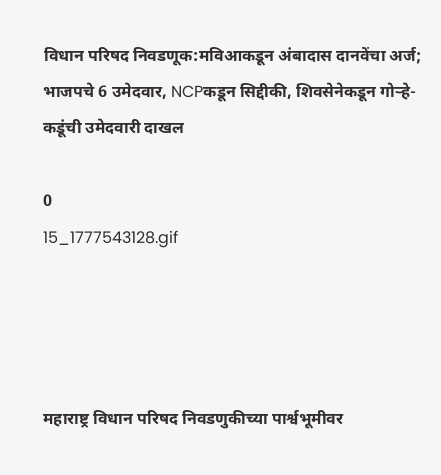विधान परिषद निवडणूक:मविआकडून अंबादास दानवेंचा अर्ज; भाजपचे 6 उमेदवार, NCPकडून सिद्दीकी, शिवसेनेकडून गोऱ्हे-कडूंची उमेदवारी दाखल

0
15_1777543128.gif




महाराष्ट्र विधान परिषद निवडणुकीच्या पार्श्वभूमीवर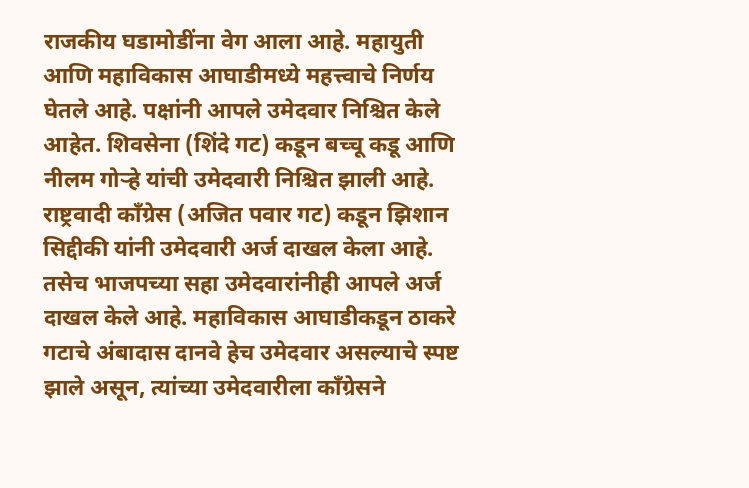राजकीय घडामोडींना वेग आला आहे. महायुती आणि महाविकास आघाडीमध्ये महत्त्वाचे निर्णय घेतले आहे. पक्षांनी आपले उमेदवार निश्चित केले आहेत. शिवसेना (शिंदे गट) कडून बच्चू कडू आणि नीलम गोऱ्हे यांची उमेदवारी निश्चित झाली आहे. राष्ट्रवादी काँग्रेस (अजित पवार गट) कडून झिशान सिद्दीकी यांनी उमेदवारी अर्ज दाखल केला आहे. तसेच भाजपच्या सहा उमेदवारांनीही आपले अर्ज दाखल केले आहे. महाविकास आघाडीकडून ठाकरे गटाचे अंबादास दानवे हेच उमेदवार असल्याचे स्पष्ट झाले असून, त्यांच्या उमेदवारीला काँग्रेसने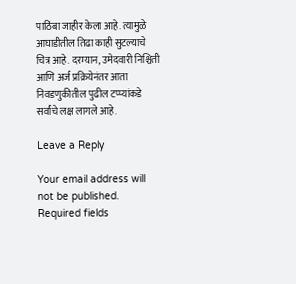पाठिंबा जाहीर केला आहे. त्यामुळे आघाडीतील तिढा काही सुटल्याचे चित्र आहे. दरम्यान, उमेदवारी निश्चिती आणि अर्ज प्रक्रियेनंतर आता निवडणुकीतील पुढील टप्प्यांकडे सर्वांचे लक्ष लागले आहे.

Leave a Reply

Your email address will not be published. Required fields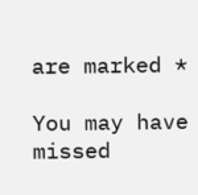are marked *

You may have missed